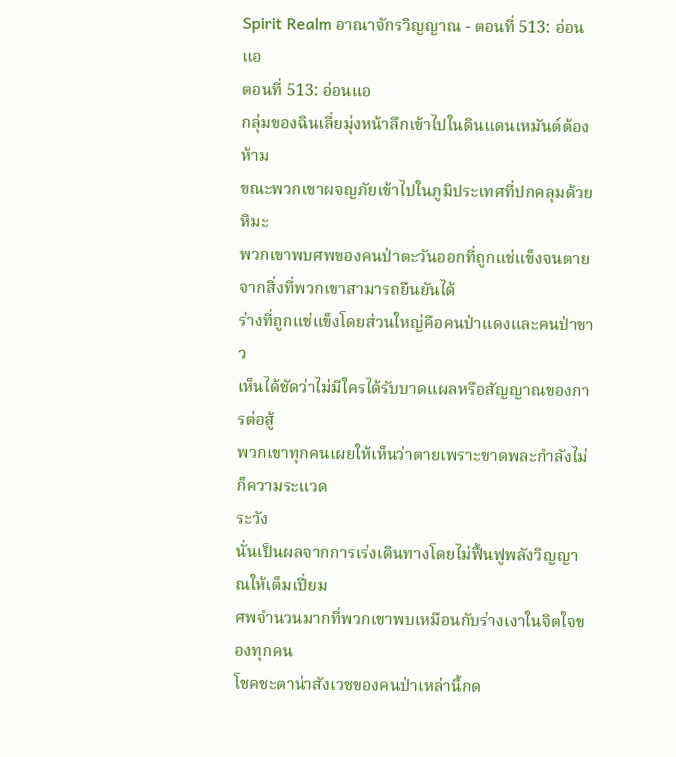Spirit Realm อาณาจักรวิญญาณ - ตอนที่ 513: อ่อนแอ
ตอนที่ 513: อ่อนแอ
กลุ่มของฉินเลี่ยมุ่งหน้าลึกเข้าไปในดินแดนเหมันต์ต้องห้าม
ขณะพวกเขาผจญภัยเข้าไปในภูมิประเทศที่ปกคลุมด้วยหิมะ
พวกเขาพบศพของคนป่าตะวันออกที่ถูกแช่แข็งจนตาย
จากสิ่งที่พวกเขาสามารถยืนยันได้
ร่างที่ถูกแช่แข็งโดยส่วนใหญ่คือคนป่าแดงและคนป่าขาว
เห็นได้ชัดว่าไม่มีใครได้รับบาดแผลหรือสัญญาณของการต่อสู้
พวกเขาทุกคนเผยให้เห็นว่าตายเพราะขาดพละกำลังไม่ก็ความระแวด
ระวัง
นั่นเป็นผลจากการเร่งเดินทางโดยไม่ฟื้นฟูพลังวิญญาณให้เต็มเปี่ยม
ศพจำนวนมากที่พวกเขาพบเหมือนกับร่างเงาในจิตใจของทุกคน
โชคชะตาน่าสังเวชของคนป่าเหล่านี้กด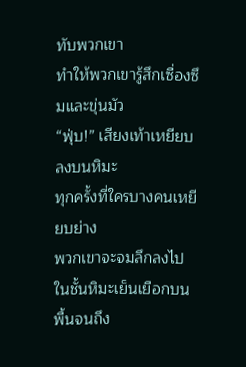ทับพวกเขา
ทำให้พวกเขารู้สึกเซื่องซึมและขุ่นมัว
“ฟุ่บ!” เสียงเท้าเหยียบลงบนหิมะ
ทุกครั้งที่ใครบางคนเหยียบย่าง
พวกเขาจะจมลึกลงไปในชั้นหิมะเย็นเยือกบนพื้นจนถึง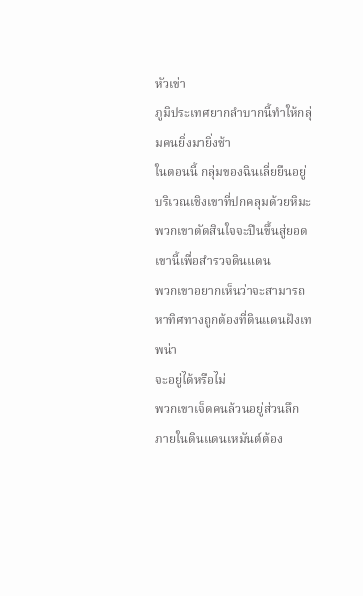หัวเข่า
ภูมิประเทศยากลำบากนี้ทำให้กลุ่มคนยิ่งมายิ่งช้า
ในตอนนี้ กลุ่มของฉินเลี่ยยืนอยู่บริเวณเชิงเขาที่ปกคลุมด้วยหิมะ
พวกเขาตัดสินใจจะปีนขึ้นสู่ยอดเขานี้เพื่อสำรวจดินแดน
พวกเขาอยากเห็นว่าจะสามารถหาทิศทางถูกต้องที่ดินแดนฝังเทพน่า
จะอยู่ได้หรือไม่
พวกเขาเจ็ดคนล้วนอยู่ส่วนลึกภายในดินแดนเหมันต์ต้อง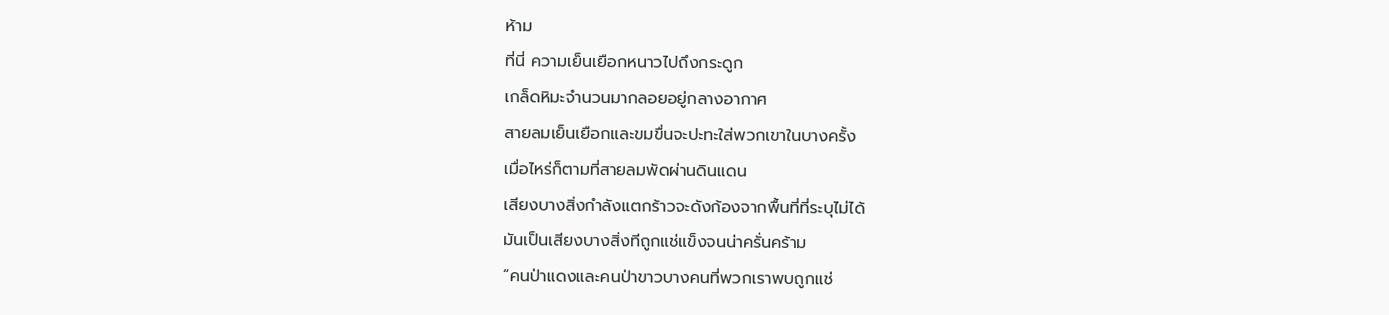ห้าม
ที่นี่ ความเย็นเยือกหนาวไปถึงกระดูก
เกล็ดหิมะจำนวนมากลอยอยู่กลางอากาศ
สายลมเย็นเยือกและขมขื่นจะปะทะใส่พวกเขาในบางครั้ง
เมื่อไหร่ก็ตามที่สายลมพัดผ่านดินแดน
เสียงบางสิ่งกำลังแตกร้าวจะดังก้องจากพื้นที่ที่ระบุไม่ได้
มันเป็นเสียงบางสิ่งทีถูกแช่แข็งจนน่าครั่นคร้าม
“คนป่าแดงและคนป่าขาวบางคนที่พวกเราพบถูกแช่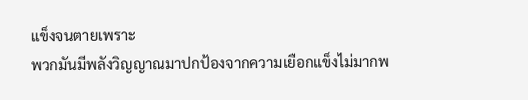แข็งจนตายเพราะ
พวกมันมีพลังวิญญาณมาปกป้องจากความเยือกแข็งไม่มากพ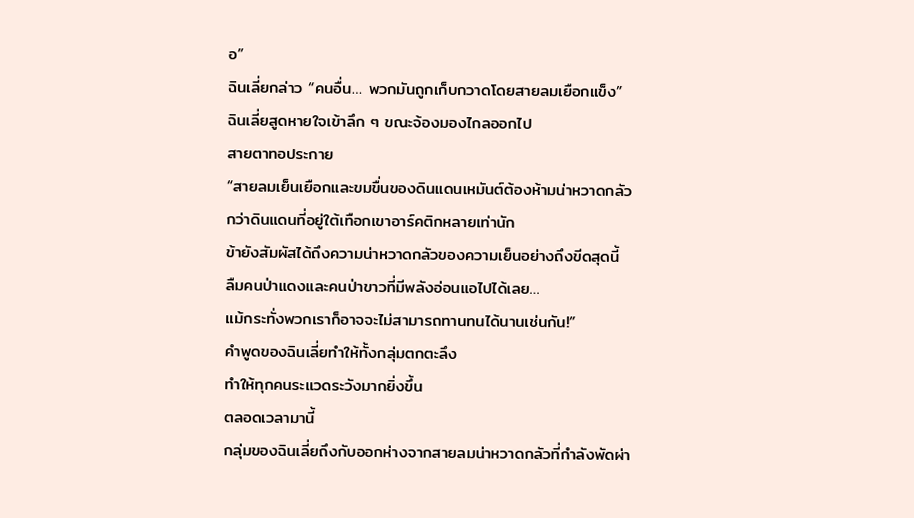อ”
ฉินเลี่ยกล่าว “คนอื่น… พวกมันถูกเก็บกวาดโดยสายลมเยือกแข็ง”
ฉินเลี่ยสูดหายใจเข้าลึก ๆ ขณะจ้องมองไกลออกไป
สายตาทอประกาย
“สายลมเย็นเยือกและขมขื่นของดินแดนเหมันต์ต้องห้ามน่าหวาดกลัว
กว่าดินแดนที่อยู่ใต้เทือกเขาอาร์คติกหลายเท่านัก
ข้ายังสัมผัสได้ถึงความน่าหวาดกลัวของความเย็นอย่างถึงขีดสุดนี้
ลืมคนป่าแดงและคนป่าขาวที่มีพลังอ่อนแอไปได้เลย…
แม้กระทั่งพวกเราก็อาจจะไม่สามารถทานทนได้นานเช่นกัน!”
คำพูดของฉินเลี่ยทำให้ทั้งกลุ่มตกตะลึง
ทำให้ทุกคนระแวดระวังมากยิ่งขึ้น
ตลอดเวลามานี้
กลุ่มของฉินเลี่ยถึงกับออกห่างจากสายลมน่าหวาดกลัวที่กำลังพัดผ่า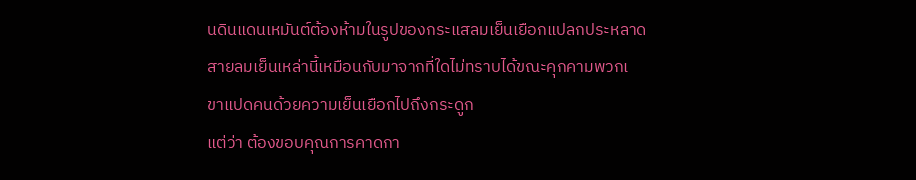นดินแดนเหมันต์ต้องห้ามในรูปของกระแสลมเย็นเยือกแปลกประหลาด
สายลมเย็นเหล่านี้เหมือนกับมาจากที่ใดไม่ทราบได้ขณะคุกคามพวกเ
ขาแปดคนด้วยความเย็นเยือกไปถึงกระดูก
แต่ว่า ต้องขอบคุณการคาดกา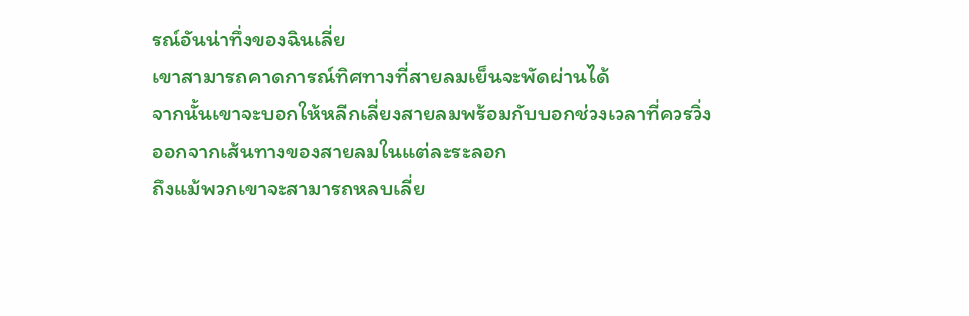รณ์อันน่าทึ่งของฉินเลี่ย
เขาสามารถคาดการณ์ทิศทางที่สายลมเย็นจะพัดผ่านได้
จากนั้นเขาจะบอกให้หลีกเลี่ยงสายลมพร้อมกับบอกช่วงเวลาที่ควรวิ่ง
ออกจากเส้นทางของสายลมในแต่ละระลอก
ถึงแม้พวกเขาจะสามารถหลบเลี่ย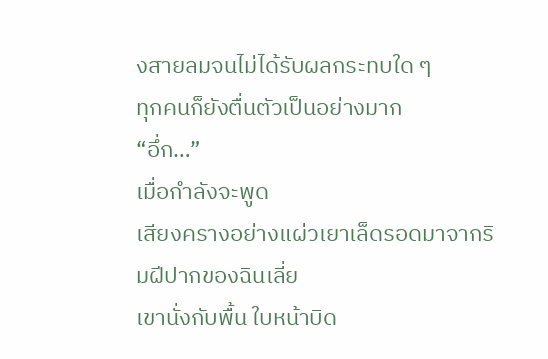งสายลมจนไม่ได้รับผลกระทบใด ๆ
ทุกคนก็ยังตื่นตัวเป็นอย่างมาก
“อึ่ก…”
เมื่อกำลังจะพูด
เสียงครางอย่างแผ่วเยาเล็ดรอดมาจากริมฝีปากของฉินเลี่ย
เขานั่งกับพื้น ใบหน้าบิด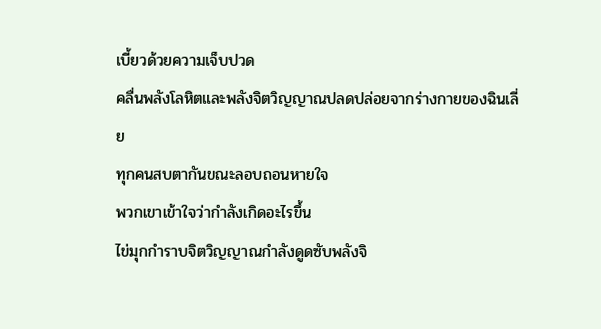เบี้ยวด้วยความเจ็บปวด
คลื่นพลังโลหิตและพลังจิตวิญญาณปลดปล่อยจากร่างกายของฉินเลี่
ย
ทุกคนสบตากันขณะลอบถอนหายใจ
พวกเขาเข้าใจว่ากำลังเกิดอะไรขึ้น
ไข่มุกกำราบจิตวิญญาณกำลังดูดซับพลังจิ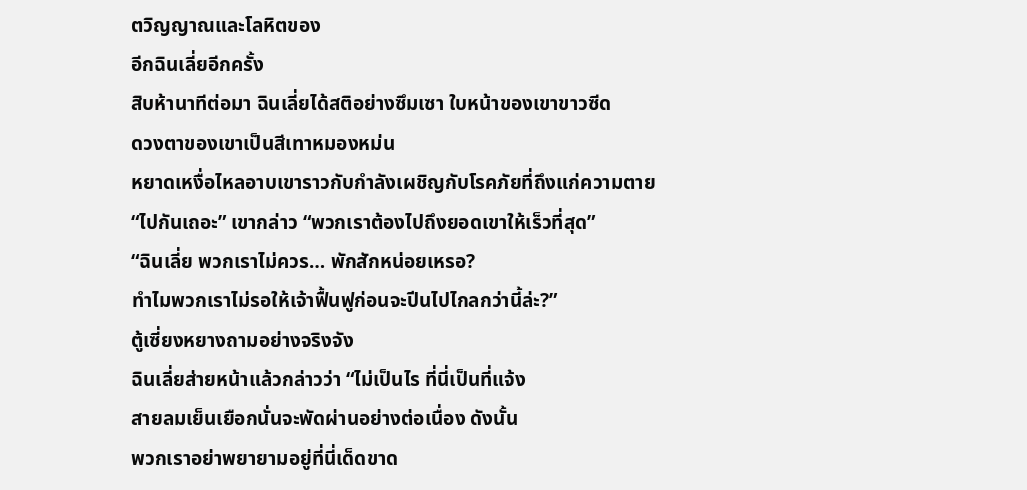ตวิญญาณและโลหิตของ
อีกฉินเลี่ยอีกครั้ง
สิบห้านาทีต่อมา ฉินเลี่ยได้สติอย่างซึมเซา ใบหน้าของเขาขาวซีด
ดวงตาของเขาเป็นสีเทาหมองหม่น
หยาดเหงื่อไหลอาบเขาราวกับกำลังเผชิญกับโรคภัยที่ถึงแก่ความตาย
“ไปกันเถอะ” เขากล่าว “พวกเราต้องไปถึงยอดเขาให้เร็วที่สุด”
“ฉินเลี่ย พวกเราไม่ควร… พักสักหน่อยเหรอ?
ทำไมพวกเราไม่รอให้เจ้าฟื้นฟูก่อนจะปีนไปไกลกว่านี้ล่ะ?”
ตู้เซี่ยงหยางถามอย่างจริงจัง
ฉินเลี่ยส่ายหน้าแล้วกล่าวว่า “ไม่เป็นไร ที่นี่เป็นที่แจ้ง
สายลมเย็นเยือกนั่นจะพัดผ่านอย่างต่อเนื่อง ดังนั้น
พวกเราอย่าพยายามอยู่ที่นี่เด็ดขาด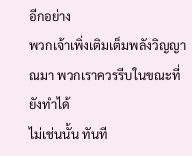อีกอย่าง
พวกเจ้าเพิ่งเติมเต็มพลังวิญญาณมา พวกเราควรรีบในขณะที่ยังทำได้
ไม่เช่นนั้น ทันที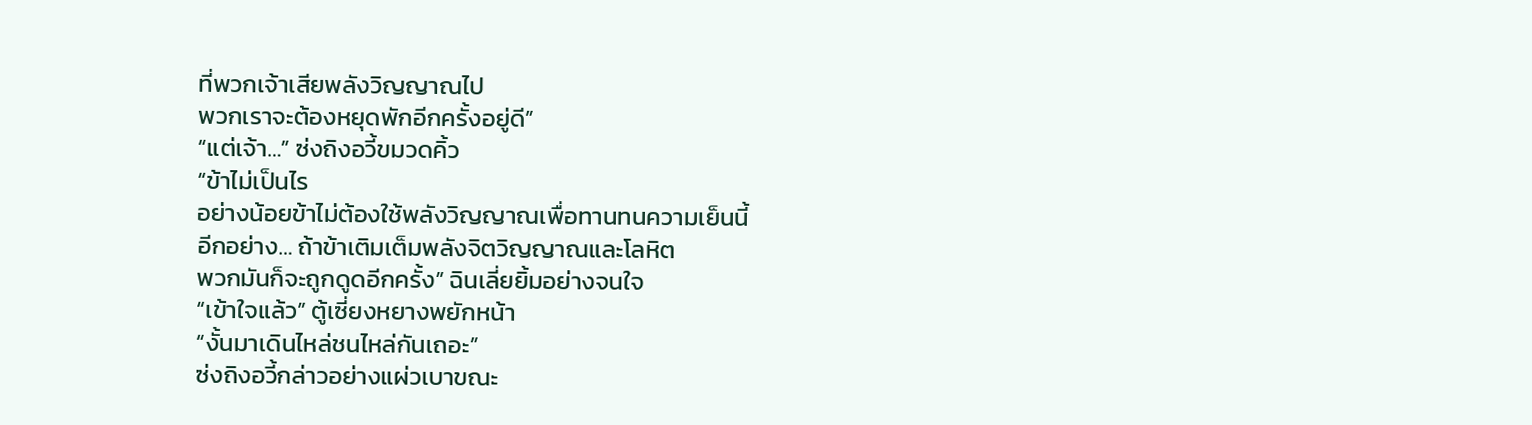ที่พวกเจ้าเสียพลังวิญญาณไป
พวกเราจะต้องหยุดพักอีกครั้งอยู่ดี”
“แต่เจ้า…” ซ่งถิงอวี้ขมวดคิ้ว
“ข้าไม่เป็นไร
อย่างน้อยข้าไม่ต้องใช้พลังวิญญาณเพื่อทานทนความเย็นนี้
อีกอย่าง… ถ้าข้าเติมเต็มพลังจิตวิญญาณและโลหิต
พวกมันก็จะถูกดูดอีกครั้ง” ฉินเลี่ยยิ้มอย่างจนใจ
“เข้าใจแล้ว” ตู้เซี่ยงหยางพยักหน้า
“งั้นมาเดินไหล่ชนไหล่กันเถอะ”
ซ่งถิงอวี้กล่าวอย่างแผ่วเบาขณะ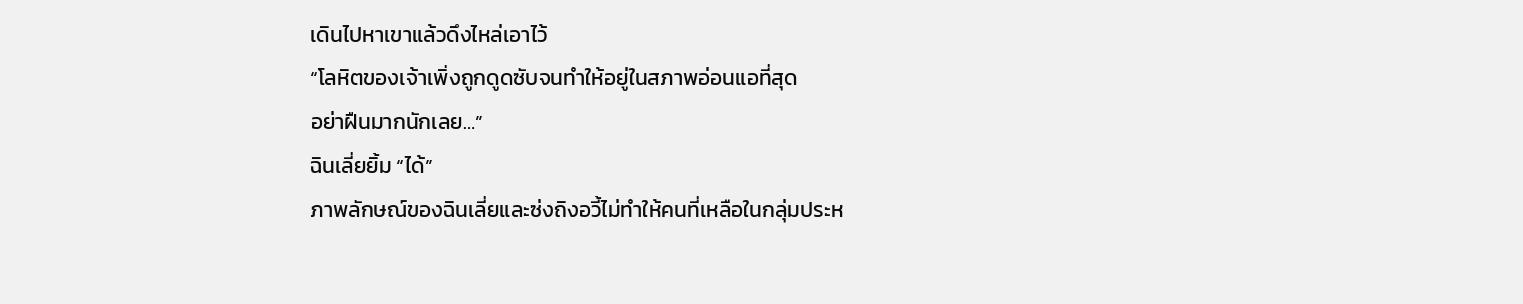เดินไปหาเขาแล้วดึงไหล่เอาไว้
“โลหิตของเจ้าเพิ่งถูกดูดซับจนทำให้อยู่ในสภาพอ่อนแอที่สุด
อย่าฝืนมากนักเลย…”
ฉินเลี่ยยิ้ม “ได้”
ภาพลักษณ์ของฉินเลี่ยและซ่งถิงอวี้ไม่ทำให้คนที่เหลือในกลุ่มประห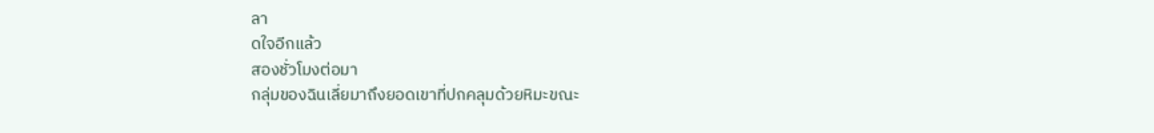ลา
ดใจอีกแล้ว
สองชั่วโมงต่อมา
กลุ่มของฉินเลี่ยมาถึงยอดเขาที่ปกคลุมด้วยหิมะขณะ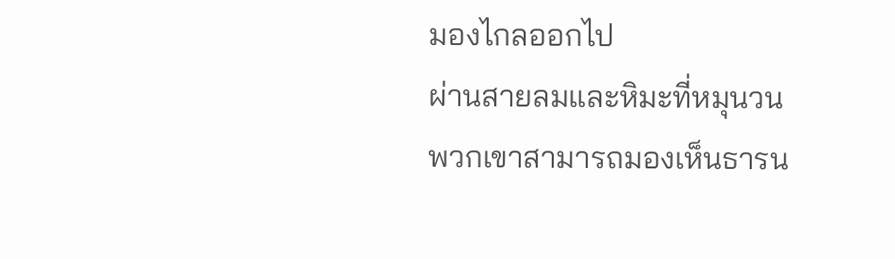มองไกลออกไป
ผ่านสายลมและหิมะที่หมุนวน
พวกเขาสามารถมองเห็นธารน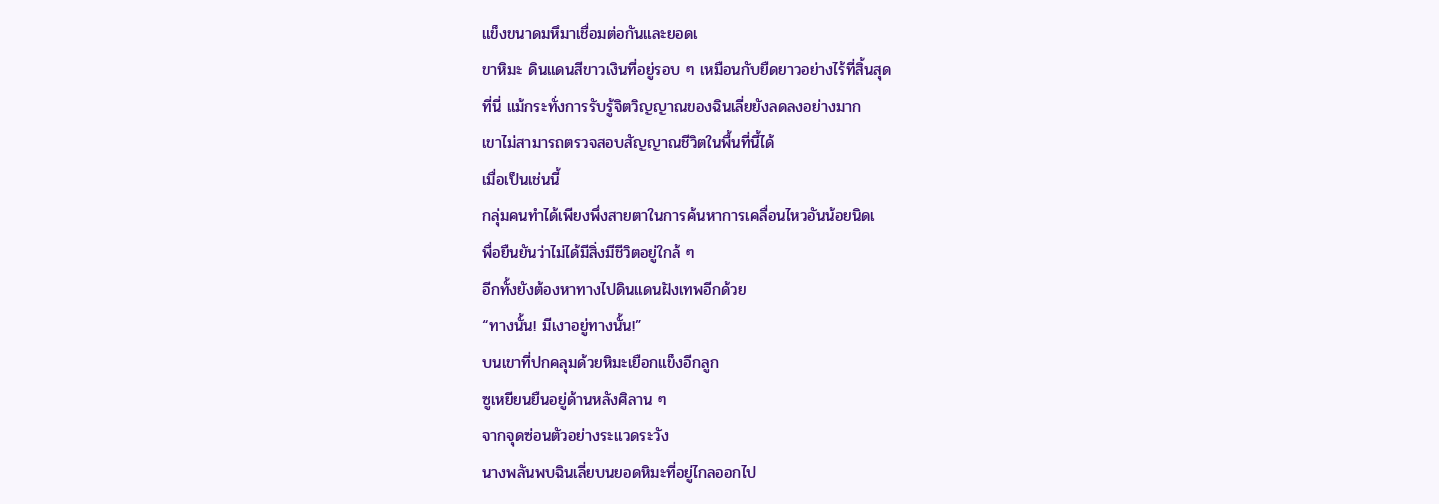แข็งขนาดมหึมาเชื่อมต่อกันและยอดเ
ขาหิมะ ดินแดนสีขาวเงินที่อยู่รอบ ๆ เหมือนกับยืดยาวอย่างไร้ที่สิ้นสุด
ที่นี่ แม้กระทั่งการรับรู้จิตวิญญาณของฉินเลี่ยยังลดลงอย่างมาก
เขาไม่สามารถตรวจสอบสัญญาณชีวิตในพื้นที่นี้ได้
เมื่อเป็นเช่นนี้
กลุ่มคนทำได้เพียงพึ่งสายตาในการค้นหาการเคลื่อนไหวอันน้อยนิดเ
พื่อยืนยันว่าไม่ได้มีสิ่งมีชีวิตอยู่ใกล้ ๆ
อีกทั้งยังต้องหาทางไปดินแดนฝังเทพอีกด้วย
“ทางนั้น! มีเงาอยู่ทางนั้น!”
บนเขาที่ปกคลุมด้วยหิมะเยือกแข็งอีกลูก
ซูเหยียนยืนอยู่ด้านหลังศิลาน ๆ
จากจุดซ่อนตัวอย่างระแวดระวัง
นางพลันพบฉินเลี่ยบนยอดหิมะที่อยู่ไกลออกไป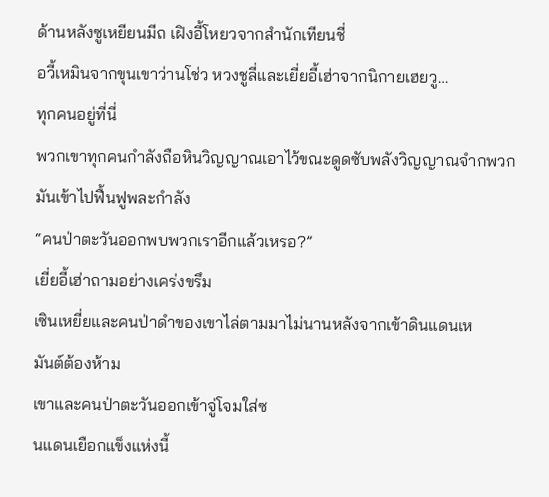ด้านหลังซูเหยียนมีถ เฝิงอี้โหยวจากสำนักเทียนชี่
อวี้เหมินจากขุนเขาว่านโช่ว หวงชูลี่และเยี่ยอี้เฮ่าจากนิกายเฮยวู…
ทุกคนอยู่ที่นี่
พวกเขาทุกคนกำลังถือหินวิญญาณเอาไว้ขณะดูดซับพลังวิญญาณจำกพวกมันเข้าไปฟื้นฟูพละกำลัง
“คนป่าตะวันออกพบพวกเราอีกแล้วเหรอ?”
เยี่ยอี้เฮ่าถามอย่างเคร่งขรึม
เซินเหยี่ยและคนป่าดำของเขาไล่ตามมาไม่นานหลังจากเข้าดินแดนเห
มันต์ต้องห้าม
เขาและคนป่าตะวันออกเข้าจู่โจมใส่ซ
นแดนเยือกแข็งแห่งนี้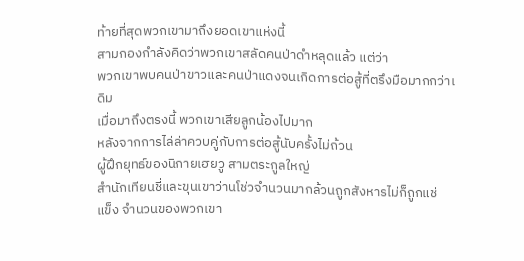ท้ายที่สุดพวกเขามาถึงยอดเขาแห่งนี้
สามกองกำลังคิดว่าพวกเขาสลัดคนป่าดำหลุดแล้ว แต่ว่า
พวกเขาพบคนป่าขาวและคนป่าแดงจนเกิดการต่อสู้ที่ตรึงมือมากกว่าเ
ดิม
เมื่อมาถึงตรงนี้ พวกเขาเสียลูกน้องไปมาก
หลังจากการไล่ล่าควบคู่กับการต่อสู้นับครั้งไม่ถ้วน
ผู้ฝึกยุทธ์ของนิกายเฮยวู สามตระกูลใหญ่
สำนักเทียนชี่และขุนเขาว่านโช่วจำนวนมากล้วนถูกสังหารไม่ก็ถูกแช่
แข็ง จำนวนของพวกเขา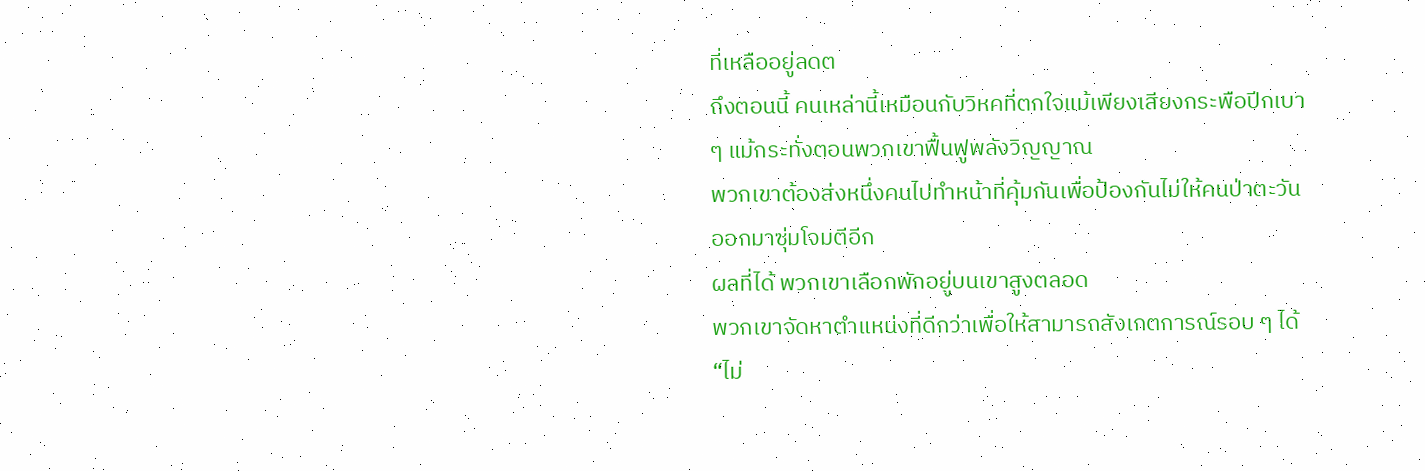ที่เหลืออยู่ลดต
ถึงตอนนี้ คนเหล่านี้เหมือนกับวิหคที่ตกใจแม้เพียงเสียงกระพือปีกเบา
ๆ แม้กระทั่งตอนพวกเขาฟื้นฟูพลังวิญญาณ
พวกเขาต้องส่งหนึ่งคนไปทำหน้าที่คุ้มกันเพื่อป้องกันไม่ให้คนป่าตะวัน
ออกมาซุ่มโจมตีอีก
ผลที่ได้ พวกเขาเลือกพักอยู่บนเขาสูงตลอด
พวกเขาจัดหาตำแหน่งที่ดีกว่าเพื่อให้สามารถสังเกตการณ์รอบ ๆ ได้
“ไม่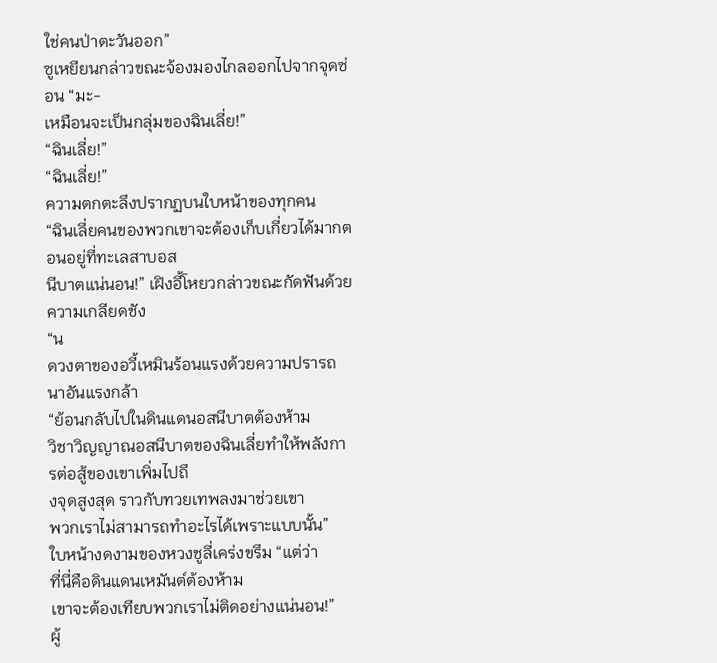ใช่คนป่าตะวันออก”
ซูเหยียนกล่าวขณะจ้องมองไกลออกไปจากจุดซ่อน “มะ-
เหมือนจะเป็นกลุ่มของฉินเลี่ย!”
“ฉินเลี่ย!”
“ฉินเลี่ย!”
ความตกตะลึงปรากฏบนใบหน้าของทุกคน
“ฉินเลี่ยคนของพวกเขาจะต้องเก็บเกี่ยวได้มากตอนอยู่ที่ทะเลสาบอส
นีบาตแน่นอน!” เฝิงอี้โหยวกล่าวขณะกัดฟันด้วยความเกลียดชัง
“น
ดวงตาของอวี้เหมินร้อนแรงด้วยความปรารถนาอันแรงกล้า
“ย้อนกลับไปในดินแดนอสนีบาตต้องห้าม
วิชาวิญญาณอสนีบาตของฉินเลี่ยทำให้พลังการต่อสู้ของเขาเพิ่มไปถึ
งจุดสูงสุด ราวกับทวยเทพลงมาช่วยเขา
พวกเราไม่สามารถทำอะไรได้เพราะแบบนั้น”
ใบหน้างดงามของหวงชูลี่เคร่งขรึม “แต่ว่า
ที่นี่คือดินแดนเหมันต์ต้องห้าม
เขาจะต้องเทียบพวกเราไม่ติดอย่างแน่นอน!”
ผู้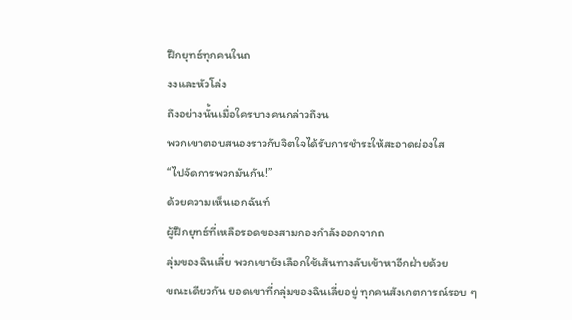ฝึกยุทธ์ทุกคนในถ
งงและหัวโล่ง
ถึงอย่างนั้นเมื่อใครบางคนกล่าวถึงน
พวกเขาตอบสนองราวกับจิตใจได้รับการชำระให้สะอาดผ่องใส
“ไปจัดการพวกมันกัน!”
ด้วยความเห็นเอกฉันท์
ผู้ฝึกยุทธ์ที่เหลือรอดของสามกองกำลังออกจากถ
ลุ่มของฉินเลี่ย พวกเขายังเลือกใช้เส้นทางลับเข้าหาอีกฝ่ายด้วย
ขณะเดียวกัน ยอดเขาที่กลุ่มของฉินเลี่ยอยู่ ทุกคนสังเกตการณ์รอบ ๆ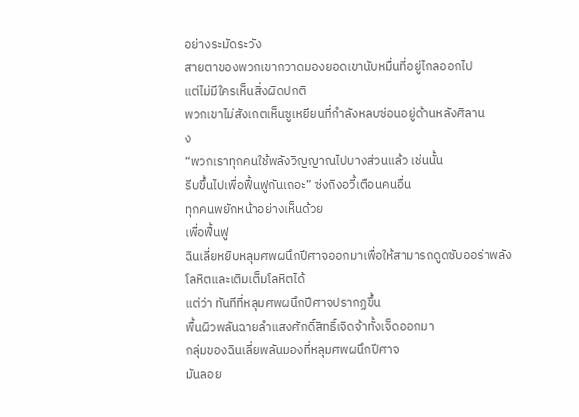อย่างระมัดระวัง
สายตาของพวกเขากวาดมองยอดเขานับหมื่นที่อยู่ไกลออกไป
แต่ไม่มีใครเห็นสิ่งผิดปกติ
พวกเขาไม่สังเกตเห็นซูเหยียนที่กำลังหลบซ่อนอยู่ด้านหลังศิลาน
ง
“พวกเราทุกคนใช้พลังวิญญาณไปบางส่วนแล้ว เช่นนั้น
รีบขึ้นไปเพื่อฟื้นฟูกันเถอะ” ซ่งถิงอวี้เตือนคนอื่น
ทุกคนพยักหน้าอย่างเห็นด้วย
เพื่อฟื้นฟู
ฉินเลี่ยหยิบหลุมศพผนึกปีศาจออกมาเพื่อให้สามารถดูดซับออร่าพลัง
โลหิตและเติมเต็มโลหิตได้
แต่ว่า ทันทีที่หลุมศพผนึกปีศาจปรากฏขึ้น
พื้นผิวพลันฉายลำแสงศักดิ์สิทธิ์เจิดจ้าทั้งเจ็ดออกมา
กลุ่มของฉินเลี่ยพลันมองที่หลุมศพผนึกปีศาจ
มันลอย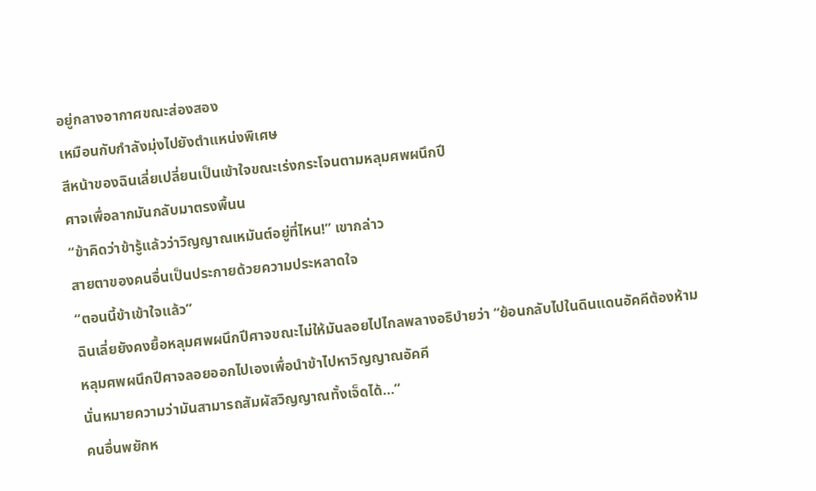อยู่กลางอากาศขณะส่องสอง
เหมือนกับกำลังมุ่งไปยังตำแหน่งพิเศษ
สีหน้าของฉินเลี่ยเปลี่ยนเป็นเข้าใจขณะเร่งกระโจนตามหลุมศพผนึกปี
ศาจเพื่อลากมันกลับมาตรงพื้นน
“ข้าคิดว่าข้ารู้แล้วว่าวิญญาณเหมันต์อยู่ที่ไหน!” เขากล่าว
สายตาของคนอื่นเป็นประกายด้วยความประหลาดใจ
“ตอนนี้ข้าเข้าใจแล้ว”
ฉินเลี่ยยังคงยื้อหลุมศพผนึกปีศาจขณะไม่ให้มันลอยไปไกลพลางอธิบำยว่า “ย้อนกลับไปในดินแดนอัคคีต้องห้าม
หลุมศพผนึกปีศาจลอยออกไปเองเพื่อนำข้าไปหาวิญญาณอัคคี
นั่นหมายความว่ามันสามารถสัมผัสวิญญาณทั้งเจ็ดได้…”
คนอื่นพยักห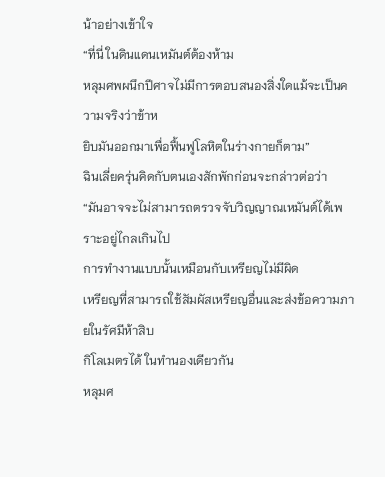น้าอย่างเข้าใจ
“ที่นี่ ในดินแดนเหมันต์ต้องห้าม
หลุมศพผนึกปีศาจไม่มีการตอบสนองสิ่งใดแม้จะเป็นความจริงว่าข้าห
ยิบมันออกมาเพื่อฟื้นฟูโลหิตในร่างกายก็ตาม”
ฉินเลี่ยครุ่นคิดกับตนเองสักพักก่อนจะกล่าวต่อว่า
“มันอาจจะไม่สามารถตรวจจับวิญญาณเหมันต์ได้เพราะอยู่ไกลเกินไป
การทำงานแบบนั้นเหมือนกับเหรียญไม่มีผิด
เหรียญที่สามารถใช้สัมผัสเหรียญอื่นและส่งข้อความภายในรัศมีห้าสิบ
กิโลเมตรได้ ในทำนองเดียวกัน
หลุมศ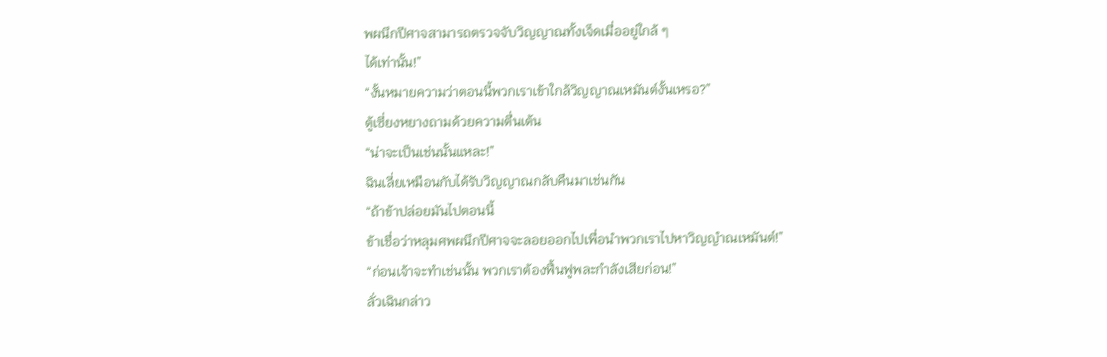พผนึกปีศาจสามารถตรวจจับวิญญาณทั้งเจ็ดเมื่ออยู่ใกล้ ๆ
ได้เท่านั้น!”
“งั้นหมายความว่าตอนนี้พวกเราเข้าใกล้วิญญาณเหมันต์งั้นเหรอ?”
ตู้เซี่ยงหยางถามด้วยความตื่นเต้น
“น่าจะเป็นเช่นนั้นแหละ!”
ฉินเลี่ยเหมือนกับได้รับวิญญาณกลับคืนมาเช่นกัน
“ถ้าข้าปล่อยมันไปตอนนี้
ข้าเชื่อว่าหลุมศพผนึกปีศาจจะลอยออกไปเพื่อนำพวกเราไปหาวิญญำณเหมันต์!”
“ก่อนเจ้าจะทำเช่นนั้น พวกเราต้องฟื้นฟูพละกำลังเสียก่อน!”
ลั่วเฉินกล่าว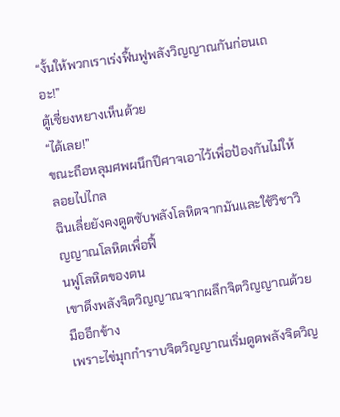“งั้นให้พวกเราเร่งฟื้นฟูพลังวิญญาณกันก่อนเถอะ!”
ตู้เซี่ยงหยางเห็นด้วย
“ได้เลย!”
ขณะถือหลุมศพผนึกปีศาจเอาไว้เพื่อป้องกันไม่ให้ลอยไปไกล
ฉินเลี่ยยังคงดูดซับพลังโลหิตจากมันและใช้วิชาวิญญาณโลหิตเพื่อฟื้
นฟูโลหิตของตน
เขาดึงพลังจิตวิญญาณจากผลึกจิตวิญญาณด้วยมืออีกข้าง
เพราะไข่มุกกำราบจิตวิญญาณเริ่มดูดพลังจิตวิญ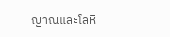ญาณและโลหิ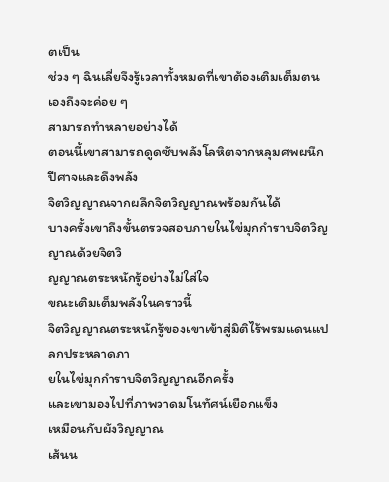ตเป็น
ช่วง ๆ ฉินเลี่ยจึงรู้เวลาทั้งหมดที่เขาต้องเติมเต็มตนเองถึงจะค่อย ๆ
สามารถทำหลายอย่างได้
ตอนนี้เขาสามารถดูดซับพลังโลหิตจากหลุมศพผนึกปีศาจและดึงพลัง
จิตวิญญาณจากผลึกจิตวิญญาณพร้อมกันได้
บางครั้งเขาถึงขั้นตรวจสอบภายในไข่มุกกำราบจิตวิญญาณด้วยจิตวิ
ญญาณตระหนักรู้อย่างไม่ใส่ใจ
ขณะเติมเต็มพลังในคราวนี้
จิตวิญญาณตระหนักรู้ของเขาเข้าสู่มิติไร้พรมแดนแปลกประหลาดภา
ยในไข่มุกกำราบจิตวิญญาณอีกครั้ง
และเขามองไปที่ภาพวาดมโนทัศน์เยือกแข็ง
เหมือนกับผังวิญญาณ
เส้นน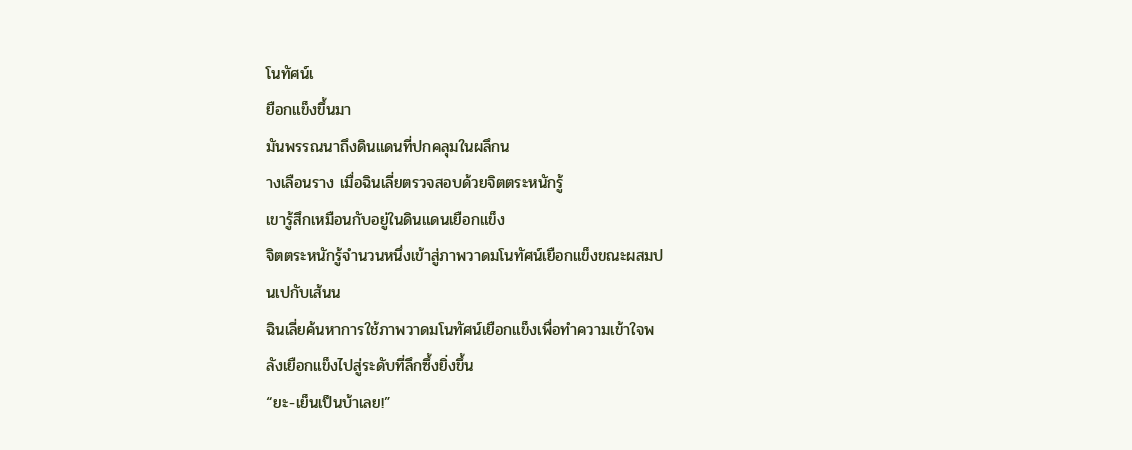โนทัศน์เ
ยือกแข็งขึ้นมา
มันพรรณนาถึงดินแดนที่ปกคลุมในผลึกน
างเลือนราง เมื่อฉินเลี่ยตรวจสอบด้วยจิตตระหนักรู้
เขารู้สึกเหมือนกับอยู่ในดินแดนเยือกแข็ง
จิตตระหนักรู้จำนวนหนึ่งเข้าสู่ภาพวาดมโนทัศน์เยือกแข็งขณะผสมป
นเปกับเส้นน
ฉินเลี่ยค้นหาการใช้ภาพวาดมโนทัศน์เยือกแข็งเพื่อทำความเข้าใจพ
ลังเยือกแข็งไปสู่ระดับที่ลึกซึ้งยิ่งขึ้น
“ยะ-เย็นเป็นบ้าเลย!”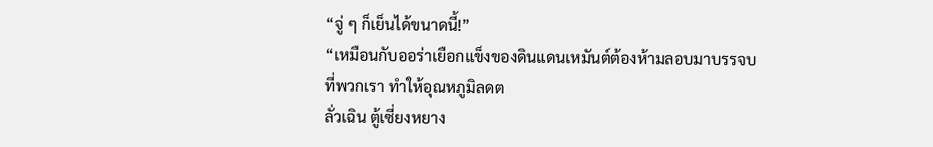“จู่ ๆ ก็เย็นได้ขนาดนี้!”
“เหมือนกับออร่าเยือกแข็งของดินแดนเหมันต์ต้องห้ามลอบมาบรรจบ
ที่พวกเรา ทำให้อุณหภูมิลดต
ลั่วเฉิน ตู้เซี่ยงหยาง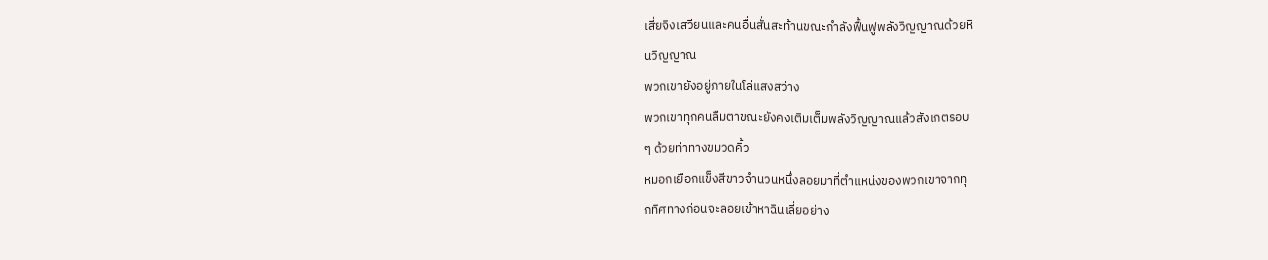เสี่ยจิงเสวียนและคนอื่นสั่นสะท้านขณะกำลังฟื้นฟูพลังวิญญาณด้วยหิ
นวิญญาณ
พวกเขายังอยู่ภายในโล่แสงสว่าง
พวกเขาทุกคนลืมตาขณะยังคงเติมเต็มพลังวิญญาณแล้วสังเกตรอบ
ๆ ด้วยท่าทางขมวดคิ้ว
หมอกเยือกแข็งสีขาวจำนวนหนึ่งลอยมาที่ตำแหน่งของพวกเขาจากทุ
กทิศทางก่อนจะลอยเข้าหาฉินเลี่ยอย่าง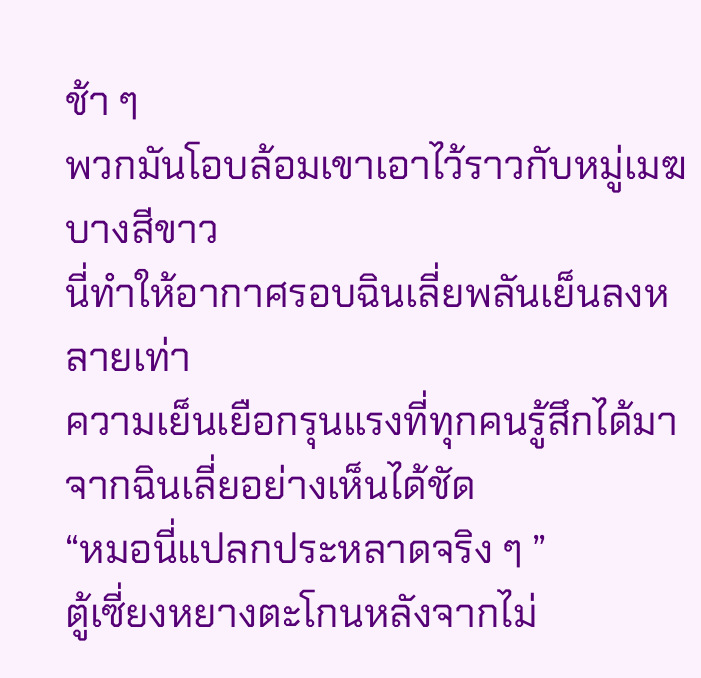ช้า ๆ
พวกมันโอบล้อมเขาเอาไว้ราวกับหมู่เมฆบางสีขาว
นี่ทำให้อากาศรอบฉินเลี่ยพลันเย็นลงหลายเท่า
ความเย็นเยือกรุนแรงที่ทุกคนรู้สึกได้มาจากฉินเลี่ยอย่างเห็นได้ชัด
“หมอนี่แปลกประหลาดจริง ๆ ”
ตู้เซี่ยงหยางตะโกนหลังจากไม่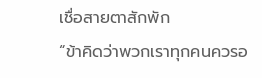เชื่อสายตาสักพัก
“ข้าคิดว่าพวกเราทุกคนควรอ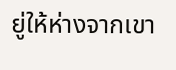ยู่ให้ห่างจากเขา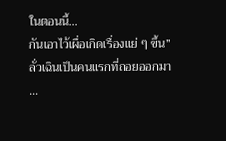ในตอนนี้…
กันเอาไว้เผื่อเกิดเรื่องแย่ ๆ ขึ้น”
ลั่วเฉินเป็นคนแรกที่ถอยออกมา
…